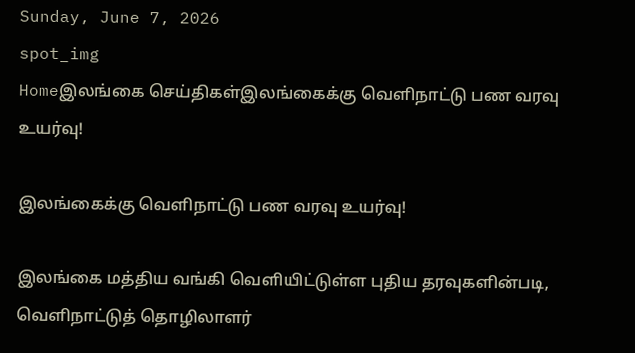Sunday, June 7, 2026
spot_img
Homeஇலங்கை செய்திகள்இலங்கைக்கு வெளிநாட்டு பண வரவு உயர்வு!

இலங்கைக்கு வெளிநாட்டு பண வரவு உயர்வு!

இலங்கை மத்திய வங்கி வெளியிட்டுள்ள புதிய தரவுகளின்படி, வெளிநாட்டுத் தொழிலாளர்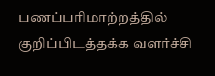பணப்பரிமாற்றத்தில் குறிப்பிடத்தக்க வளர்ச்சி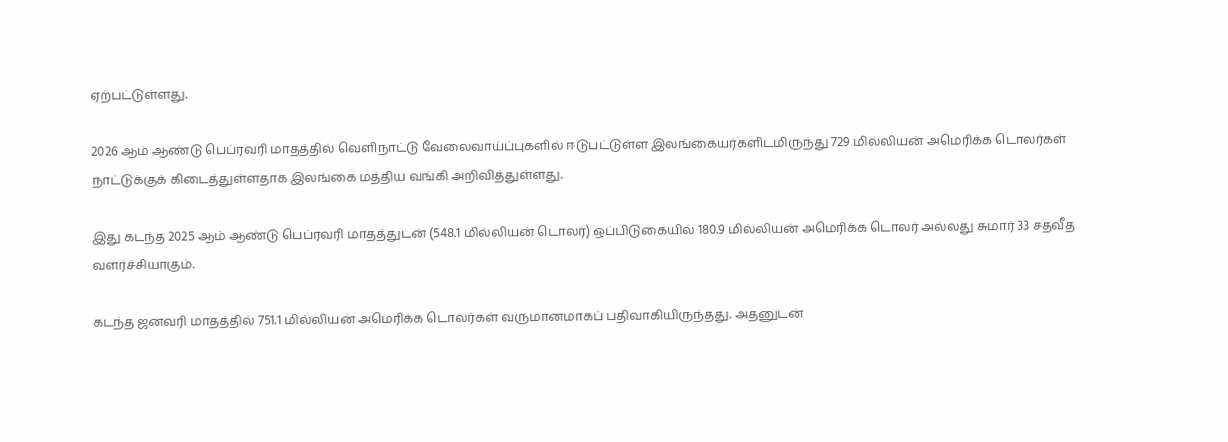ஏற்பட்டுள்ளது.

2026 ஆம் ஆண்டு பெப்ரவரி மாதத்தில் வெளிநாட்டு வேலைவாய்ப்புகளில் ஈடுபட்டுள்ள இலங்கையர்களிடமிருந்து 729 மில்லியன் அமெரிக்க டொலர்கள் நாட்டுக்குக் கிடைத்துள்ளதாக இலங்கை மத்திய வங்கி அறிவித்துள்ளது.

இது கடந்த 2025 ஆம் ஆண்டு பெப்ரவரி மாதத்துடன் (548.1 மில்லியன் டொலர்) ஒப்பிடுகையில் 180.9 மில்லியன் அமெரிக்க டொலர் அல்லது சுமார் 33 சதவீத வளர்ச்சியாகும்.

கடந்த ஜனவரி மாதத்தில் 751.1 மில்லியன் அமெரிக்க டொலர்கள் வருமானமாகப் பதிவாகியிருந்தது. அதனுடன்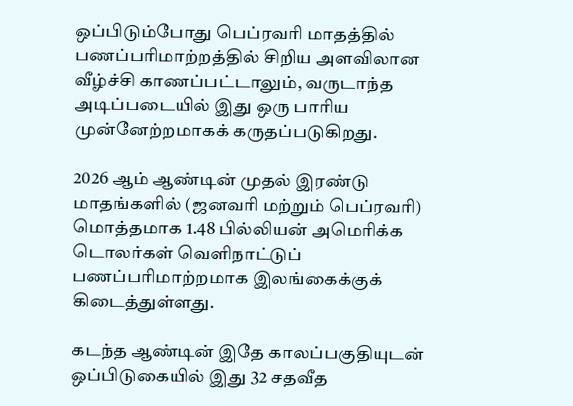ஒப்பிடும்போது பெப்ரவரி மாதத்தில் பணப்பரிமாற்றத்தில் சிறிய அளவிலான வீழ்ச்சி காணப்பட்டாலும், வருடாந்த அடிப்படையில் இது ஒரு பாரிய முன்னேற்றமாகக் கருதப்படுகிறது.

2026 ஆம் ஆண்டின் முதல் இரண்டு மாதங்களில் (ஜனவரி மற்றும் பெப்ரவரி) மொத்தமாக 1.48 பில்லியன் அமெரிக்க டொலர்கள் வெளிநாட்டுப் பணப்பரிமாற்றமாக இலங்கைக்குக் கிடைத்துள்ளது.

கடந்த ஆண்டின் இதே காலப்பகுதியுடன் ஒப்பிடுகையில் இது 32 சதவீத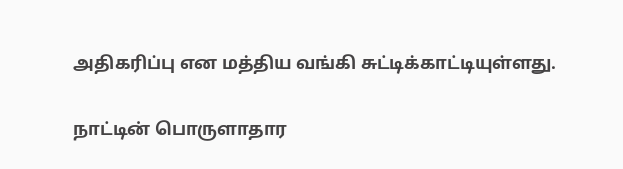அதிகரிப்பு என மத்திய வங்கி சுட்டிக்காட்டியுள்ளது.

நாட்டின் பொருளாதார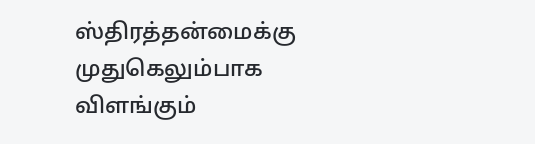ஸ்திரத்தன்மைக்கு முதுகெலும்பாக விளங்கும்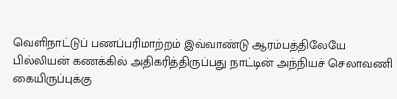வெளிநாட்டுப் பணப்பரிமாற்றம் இவ்வாண்டு ஆரம்பத்திலேயே பில்லியன் கணக்கில் அதிகரித்திருப்பது நாட்டின் அந்நியச் செலாவணி கையிருப்புக்கு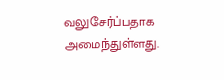வலுசேர்ப்பதாக அமைந்துள்ளது.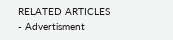RELATED ARTICLES
- Advertisment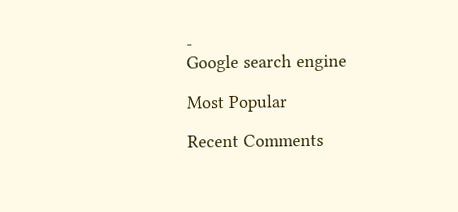-
Google search engine

Most Popular

Recent Comments